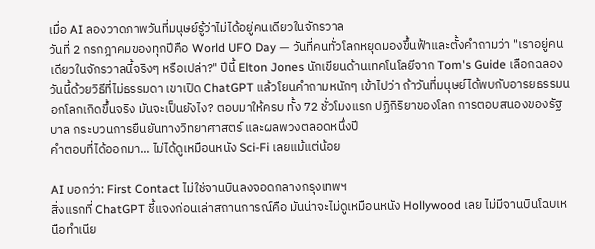เมื่อ AI ลองวาดภาพวันที่มนุษย์รู้ว่าไม่ได้อยู่คนเดียวในจักรวาล
วันที่ 2 กรกฎาคมของทุกปีคือ World UFO Day — วันที่คนทั่วโลกหยุดมองขึ้นฟ้าและตั้งคำถามว่า "เราอยู่คนเดียวในจักรวาลนี้จริงๆ หรือเปล่า?" ปีนี้ Elton Jones นักเขียนด้านเทคโนโลยีจาก Tom's Guide เลือกฉลองวันนี้ด้วยวิธีที่ไม่ธรรมดา เขาเปิด ChatGPT แล้วโยนคำถามหนักๆ เข้าไปว่า ถ้าวันที่มนุษย์ได้พบกับอารยธรรมนอกโลกเกิดขึ้นจริง มันจะเป็นยังไง? ตอบมาให้ครบ ทั้ง 72 ชั่วโมงแรก ปฏิกิริยาของโลก การตอบสนองของรัฐบาล กระบวนการยืนยันทางวิทยาศาสตร์ และผลพวงตลอดหนึ่งปี
คำตอบที่ได้ออกมา... ไม่ได้ดูเหมือนหนัง Sci-Fi เลยแม้แต่น้อย

AI บอกว่า: First Contact ไม่ใช่จานบินลงจอดกลางกรุงเทพฯ
สิ่งแรกที่ ChatGPT ชี้แจงก่อนเล่าสถานการณ์คือ มันน่าจะไม่ดูเหมือนหนัง Hollywood เลย ไม่มีจานบินโฉบเหนือทำเนีย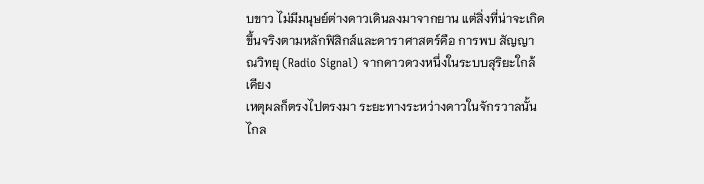บขาว ไม่มีมนุษย์ต่างดาวเดินลงมาจากยาน แต่สิ่งที่น่าจะเกิดขึ้นจริงตามหลักฟิสิกส์และดาราศาสตร์คือ การพบ สัญญาณวิทยุ (Radio Signal) จากดาวดวงหนึ่งในระบบสุริยะใกล้เคียง
เหตุผลก็ตรงไปตรงมา ระยะทางระหว่างดาวในจักรวาลนั้นไกล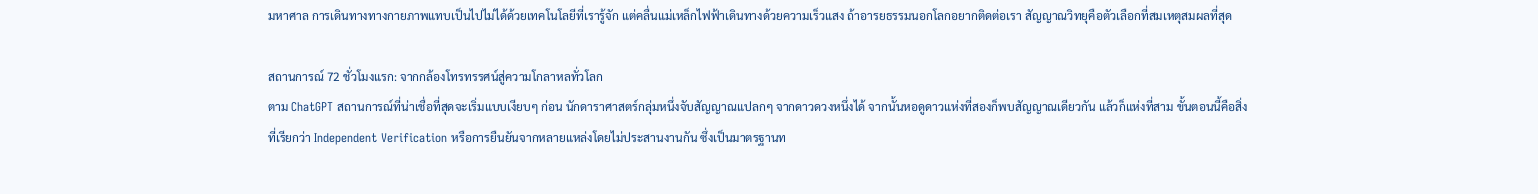มหาศาล การเดินทางทางกายภาพแทบเป็นไปไม่ได้ด้วยเทคโนโลยีที่เรารู้จัก แต่คลื่นแม่เหล็กไฟฟ้าเดินทางด้วยความเร็วแสง ถ้าอารยธรรมนอกโลกอยากติดต่อเรา สัญญาณวิทยุคือตัวเลือกที่สมเหตุสมผลที่สุด

สถานการณ์ 72 ชั่วโมงแรก: จากกล้องโทรทรรศน์สู่ความโกลาหลทั่วโลก
ตาม ChatGPT สถานการณ์ที่น่าเชื่อที่สุดจะเริ่มแบบเงียบๆ ก่อน นักดาราศาสตร์กลุ่มหนึ่งจับสัญญาณแปลกๆ จากดาวดวงหนึ่งได้ จากนั้นหอดูดาวแห่งที่สองก็พบสัญญาณเดียวกัน แล้วก็แห่งที่สาม ขั้นตอนนี้คือสิ่งที่เรียกว่า Independent Verification หรือการยืนยันจากหลายแหล่งโดยไม่ประสานงานกัน ซึ่งเป็นมาตรฐานท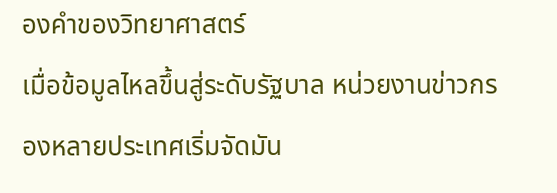องคำของวิทยาศาสตร์
เมื่อข้อมูลไหลขึ้นสู่ระดับรัฐบาล หน่วยงานข่าวกรองหลายประเทศเริ่มจัดมัน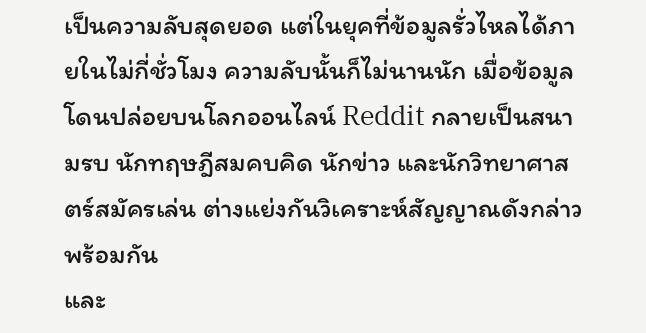เป็นความลับสุดยอด แต่ในยุคที่ข้อมูลรั่วไหลได้ภายในไม่กี่ชั่วโมง ความลับนั้นก็ไม่นานนัก เมื่อข้อมูลโดนปล่อยบนโลกออนไลน์ Reddit กลายเป็นสนามรบ นักทฤษฎีสมคบคิด นักข่าว และนักวิทยาศาสตร์สมัครเล่น ต่างแย่งกันวิเคราะห์สัญญาณดังกล่าวพร้อมกัน
และ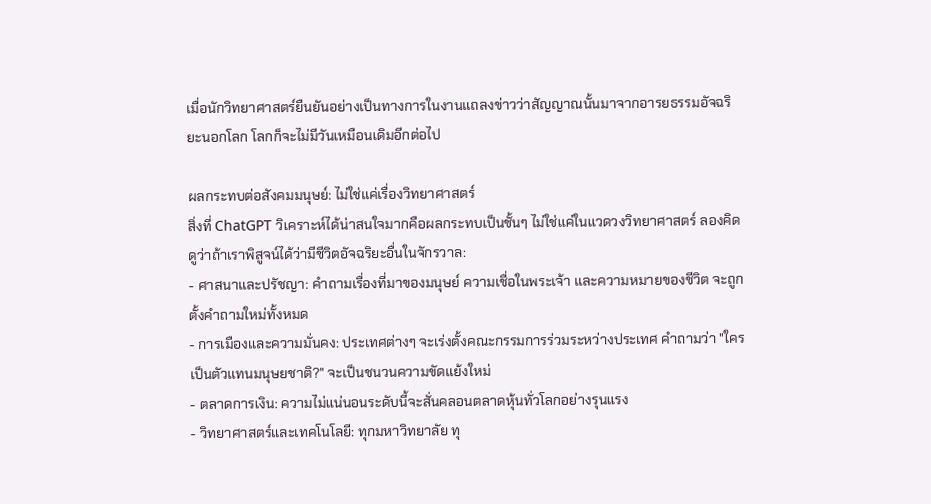เมื่อนักวิทยาศาสตร์ยืนยันอย่างเป็นทางการในงานแถลงข่าวว่าสัญญาณนั้นมาจากอารยธรรมอัจฉริยะนอกโลก โลกก็จะไม่มีวันเหมือนเดิมอีกต่อไป

ผลกระทบต่อสังคมมนุษย์: ไม่ใช่แค่เรื่องวิทยาศาสตร์
สิ่งที่ ChatGPT วิเคราะห์ได้น่าสนใจมากคือผลกระทบเป็นชั้นๆ ไม่ใช่แค่ในแวดวงวิทยาศาสตร์ ลองคิดดูว่าถ้าเราพิสูจน์ได้ว่ามีชีวิตอัจฉริยะอื่นในจักรวาล:
- ศาสนาและปรัชญา: คำถามเรื่องที่มาของมนุษย์ ความเชื่อในพระเจ้า และความหมายของชีวิต จะถูกตั้งคำถามใหม่ทั้งหมด
- การเมืองและความมั่นคง: ประเทศต่างๆ จะเร่งตั้งคณะกรรมการร่วมระหว่างประเทศ คำถามว่า "ใครเป็นตัวแทนมนุษยชาติ?" จะเป็นชนวนความขัดแย้งใหม่
- ตลาดการเงิน: ความไม่แน่นอนระดับนี้จะสั่นคลอนตลาดหุ้นทั่วโลกอย่างรุนแรง
- วิทยาศาสตร์และเทคโนโลยี: ทุกมหาวิทยาลัย ทุ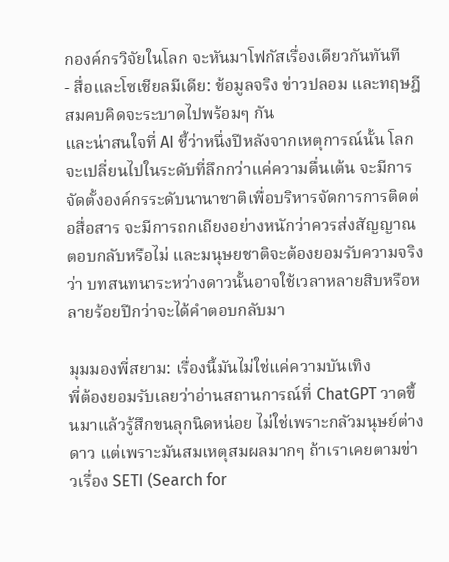กองค์กรวิจัยในโลก จะหันมาโฟกัสเรื่องเดียวกันทันที
- สื่อและโซเชียลมีเดีย: ข้อมูลจริง ข่าวปลอม และทฤษฎีสมคบคิดจะระบาดไปพร้อมๆ กัน
และน่าสนใจที่ AI ชี้ว่าหนึ่งปีหลังจากเหตุการณ์นั้น โลกจะเปลี่ยนไปในระดับที่ลึกกว่าแค่ความตื่นเต้น จะมีการจัดตั้งองค์กรระดับนานาชาติเพื่อบริหารจัดการการติดต่อสื่อสาร จะมีการถกเถียงอย่างหนักว่าควรส่งสัญญาณตอบกลับหรือไม่ และมนุษยชาติจะต้องยอมรับความจริงว่า บทสนทนาระหว่างดาวนั้นอาจใช้เวลาหลายสิบหรือหลายร้อยปีกว่าจะได้คำตอบกลับมา

มุมมองพี่สยาม: เรื่องนี้มันไม่ใช่แค่ความบันเทิง
พี่ต้องยอมรับเลยว่าอ่านสถานการณ์ที่ ChatGPT วาดขึ้นมาแล้วรู้สึกขนลุกนิดหน่อย ไม่ใช่เพราะกลัวมนุษย์ต่างดาว แต่เพราะมันสมเหตุสมผลมากๆ ถ้าเราเคยตามข่าวเรื่อง SETI (Search for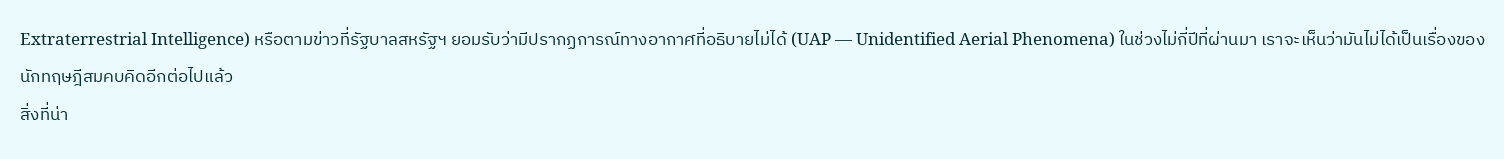Extraterrestrial Intelligence) หรือตามข่าวที่รัฐบาลสหรัฐฯ ยอมรับว่ามีปรากฏการณ์ทางอากาศที่อธิบายไม่ได้ (UAP — Unidentified Aerial Phenomena) ในช่วงไม่กี่ปีที่ผ่านมา เราจะเห็นว่ามันไม่ได้เป็นเรื่องของนักทฤษฎีสมคบคิดอีกต่อไปแล้ว
สิ่งที่น่า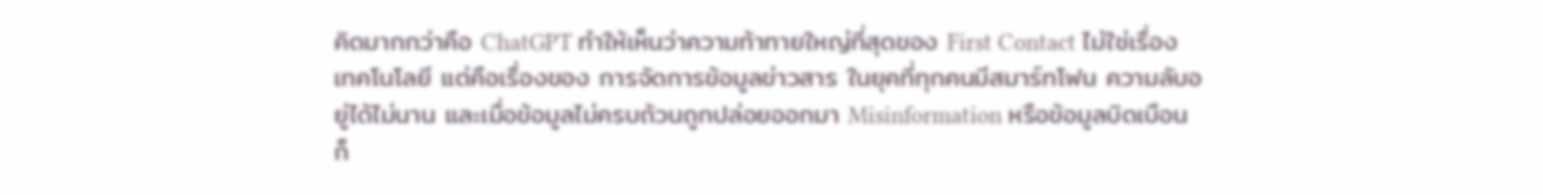คิดมากกว่าคือ ChatGPT ทำให้เห็นว่าความท้าทายใหญ่ที่สุดของ First Contact ไม่ใช่เรื่องเทคโนโลยี แต่คือเรื่องของ การจัดการข้อมูลข่าวสาร ในยุคที่ทุกคนมีสมาร์ทโฟน ความลับอยู่ได้ไม่นาน และเมื่อข้อมูลไม่ครบถ้วนถูกปล่อยออกมา Misinformation หรือข้อมูลบิดเบือนก็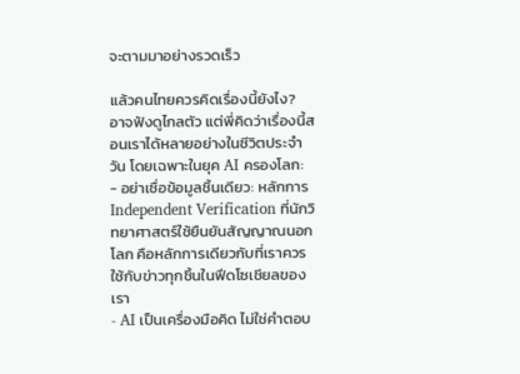จะตามมาอย่างรวดเร็ว

แล้วคนไทยควรคิดเรื่องนี้ยังไง?
อาจฟังดูไกลตัว แต่พี่คิดว่าเรื่องนี้สอนเราได้หลายอย่างในชีวิตประจำวัน โดยเฉพาะในยุค AI ครองโลก:
- อย่าเชื่อข้อมูลชิ้นเดียว: หลักการ Independent Verification ที่นักวิทยาศาสตร์ใช้ยืนยันสัญญาณนอกโลก คือหลักการเดียวกับที่เราควรใช้กับข่าวทุกชิ้นในฟีดโซเชียลของเรา
- AI เป็นเครื่องมือคิด ไม่ใช่คำตอบ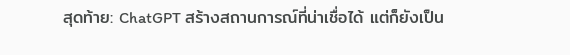สุดท้าย: ChatGPT สร้างสถานการณ์ที่น่าเชื่อได้ แต่ก็ยังเป็น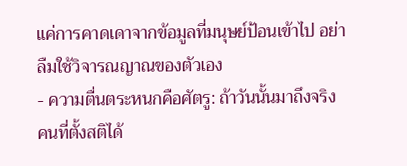แค่การคาดเดาจากข้อมูลที่มนุษย์ป้อนเข้าไป อย่าลืมใช้วิจารณญาณของตัวเอง
- ความตื่นตระหนกคือศัตรู: ถ้าวันนั้นมาถึงจริง คนที่ตั้งสติได้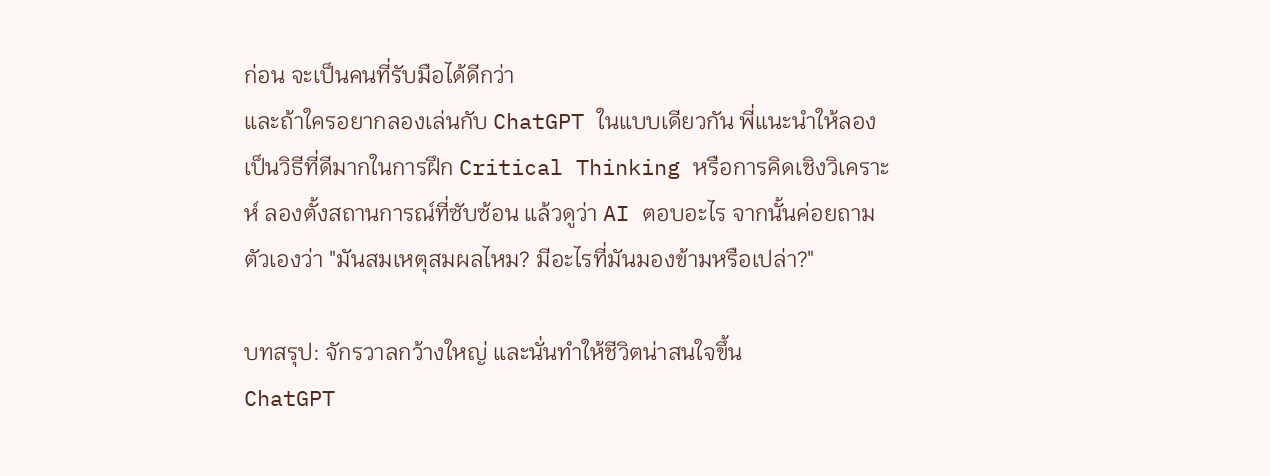ก่อน จะเป็นคนที่รับมือได้ดีกว่า
และถ้าใครอยากลองเล่นกับ ChatGPT ในแบบเดียวกัน พี่แนะนำให้ลอง เป็นวิธีที่ดีมากในการฝึก Critical Thinking หรือการคิดเชิงวิเคราะห์ ลองตั้งสถานการณ์ที่ซับซ้อน แล้วดูว่า AI ตอบอะไร จากนั้นค่อยถามตัวเองว่า "มันสมเหตุสมผลไหม? มีอะไรที่มันมองข้ามหรือเปล่า?"

บทสรุป: จักรวาลกว้างใหญ่ และนั่นทำให้ชีวิตน่าสนใจขึ้น
ChatGPT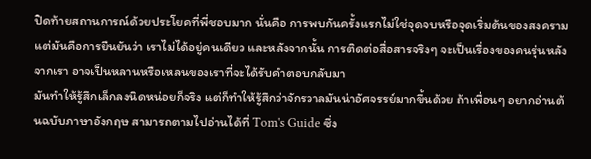ปิดท้ายสถานการณ์ด้วยประโยคที่พี่ชอบมาก นั่นคือ การพบกันครั้งแรกไม่ใช่จุดจบหรือจุดเริ่มต้นของสงคราม แต่มันคือการยืนยันว่า เราไม่ได้อยู่คนเดียว และหลังจากนั้น การติดต่อสื่อสารจริงๆ จะเป็นเรื่องของคนรุ่นหลังจากเรา อาจเป็นหลานหรือเหลนของเราที่จะได้รับคำตอบกลับมา
มันทำให้รู้สึกเล็กลงนิดหน่อยก็จริง แต่ก็ทำให้รู้สึกว่าจักรวาลมันน่าอัศจรรย์มากขึ้นด้วย ถ้าเพื่อนๆ อยากอ่านต้นฉบับภาษาอังกฤษ สามารถตามไปอ่านได้ที่ Tom's Guide ซึ่ง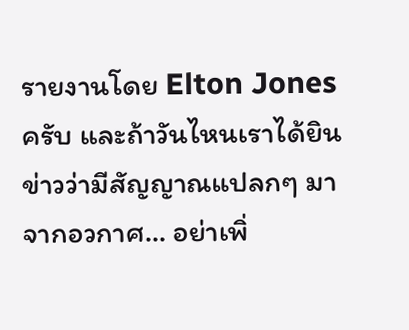รายงานโดย Elton Jones ครับ และถ้าวันไหนเราได้ยินข่าวว่ามีสัญญาณแปลกๆ มาจากอวกาศ... อย่าเพิ่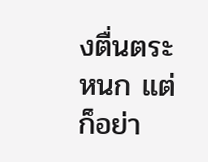งตื่นตระหนก แต่ก็อย่า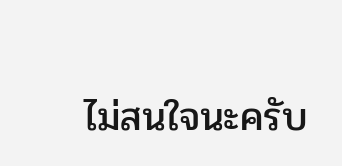ไม่สนใจนะครับ